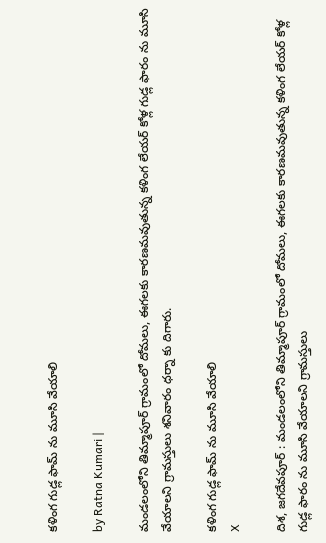కళింగ గుడ్ల ఫామ్ ను మూసి వేయాలి

by Ratna Kumari |

మండలంలోని తిమ్మాపూర్ గ్రామంలో దోమలు, ఈగలకు కారణమవుతున్న కళింగ లేయర్ కోళ్ల గుడ్ల ఫారం ను మూసి వేయాలని గ్రామస్తులు శనివారం ధర్నా కు దిగారు.

కళింగ గుడ్ల ఫామ్ ను మూసి వేయాలి
X

దిశ, జగదేవపూర్ : మండలంలోని తిమ్మాపూర్ గ్రామంలో దోమలు, ఈగలకు కారణమవుతున్న కళింగ లేయర్ కోళ్ల గుడ్ల ఫారం ను మూసి వేయాలని గ్రామస్తులు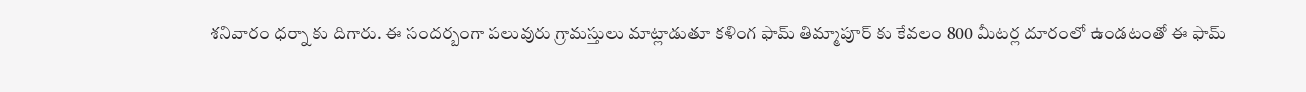శనివారం ధర్నా కు దిగారు. ఈ సందర్బంగా పలువురు గ్రామస్తులు మాట్లాడుతూ కళింగ ఫామ్ తిమ్మాపూర్ కు కేవలం 800 మీటర్ల దూరంలో ఉండ‌టంతో ఈ ఫామ్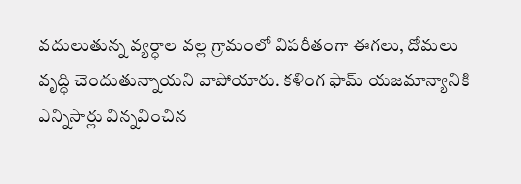వదులుతున్న వ్యర్ధాల వల్ల గ్రామంలో విపరీతంగా ఈగలు, దోమలు వృద్ధి చెందుతున్నాయని వాపోయారు. కళింగ ఫామ్ యజమాన్యానికి ఎన్నిసార్లు విన్నవించిన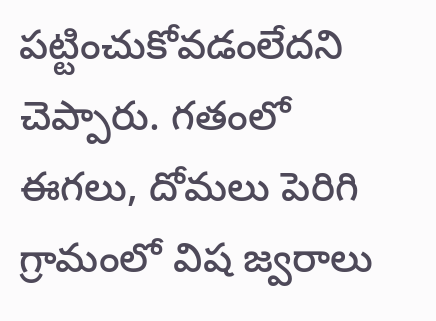పట్టించుకోవడంలేదని చెప్పారు. గతంలో ఈగలు, దోమలు పెరిగి గ్రామంలో విష జ్వరాలు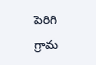పెరిగి గ్రామ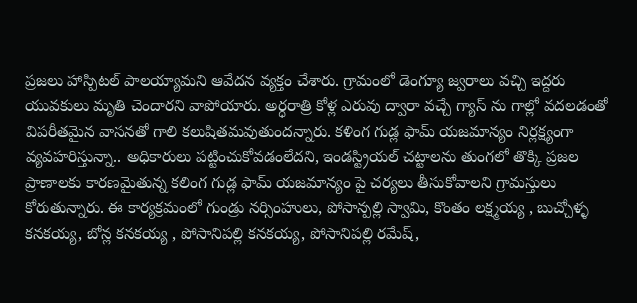ప్రజలు హాస్పిటల్ పాలయ్యామని ఆవేదన వ్యక్తం చేశారు. గ్రామంలో డెంగ్యూ జ్వరాలు వచ్చి ఇద్దరు యువకులు మృతి చెందారని వాపోయారు. అర్ధరాత్రి కోళ్ల ఎరువు ద్వారా వచ్చే గ్యాస్ ను గాల్లో వదలడంతో విపరీతమైన వాసనతో గాలి కలుషితమవుతుందన్నారు. కళింగ గుడ్ల ఫామ్ యజమాన్యం నిర్లక్ష్యంగా వ్యవహరిస్తున్నా.. అధికారులు పట్టించుకోవడంలేదని, ఇండస్ట్రియల్ చట్టాలను తుంగలో తొక్కి ప్రజల ప్రాణాలకు కారణమైతున్న కలింగ గుడ్ల ఫామ్ యజమాన్యం పై చర్యలు తీసుకోవాలని గ్రామస్తులు కోరుతున్నారు. ఈ కార్యక్రమంలో గుండ్రు నర్సింహులు, పోసాన్పల్లి స్వామి, కొంతం లక్ష్మయ్య , బుచ్చోళ్ళ కనకయ్య, బోన్ల కనకయ్య , పోసానిపల్లి కనకయ్య, పోసానిపల్లి రమేష్,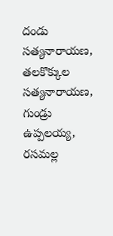దండు సత్యనారాయణ, తలకొక్కుల సత్యనారాయణ, గుండ్రు ఉప్పలయ్య, రసమల్ల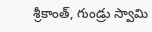శ్రీకాంత్, గుండ్రు స్వామి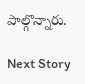పాల్గొన్నారు.

Next Story